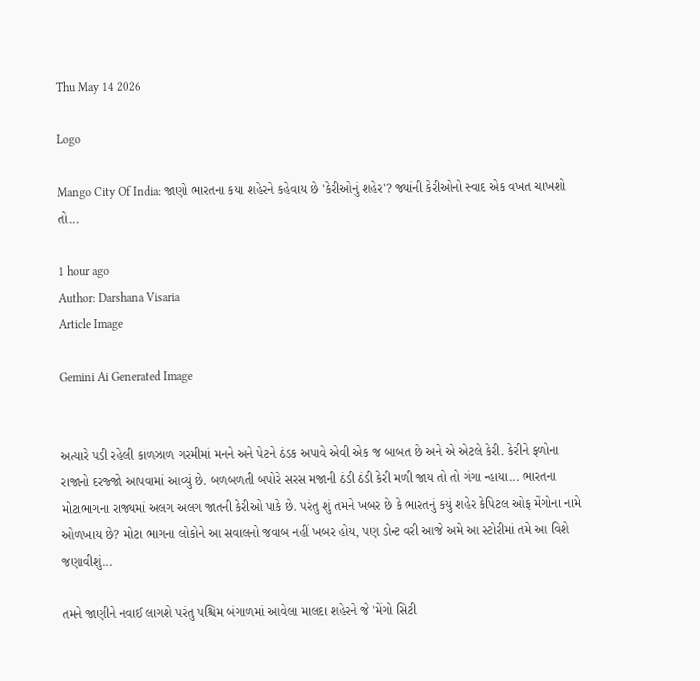Thu May 14 2026

Logo

Mango City Of India: જાણો ભારતના કયા શહેરને કહેવાય છે 'કેરીઓનું શહેર'? જ્યાંની કેરીઓનો સ્વાદ એક વખત ચાખશો તો...

1 hour ago
Author: Darshana Visaria
Article Image

Gemini Ai Generated Image


અત્યારે પડી રહેલી કાળઝાળ ગરમીમાં મનને અને પેટને ઠંડક અપાવે એવી એક જ બાબત છે અને એ એટલે કેરી. કેરીને ફળોના રાજાનો દરજ્જો આપવામાં આવ્યું છે. બળબળતી બપોરે સરસ મજાની ઠંડી ઠંડી કેરી મળી જાય તો તો ગંગા ન્હાયા... ભારતના મોટાભાગના રાજ્યમાં અલગ અલગ જાતની કેરીઓ પાકે છે. પરંતુ શું તમને ખબર છે કે ભારતનું કયું શહેર કેપિટલ ઓફ મેંગોના નામે ઓળખાય છે? મોટા ભાગના લોકોને આ સવાલનો જવાબ નહીં ખબર હોય, પણ ડોન્ટ વરી આજે અમે આ સ્ટોરીમાં તમે આ વિશે જણાવીશું...

તમને જાણીને નવાઈ લાગશે પરંતુ પશ્ચિમ બંગાળમાં આવેલા માલદા શહેરને જે 'મેંગો સિટી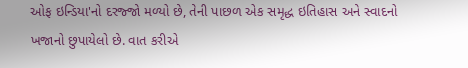ઓફ ઇન્ડિયા'નો દરજ્જો મળ્યો છે, તેની પાછળ એક સમૃદ્ધ ઇતિહાસ અને સ્વાદનો ખજાનો છુપાયેલો છે. વાત કરીએ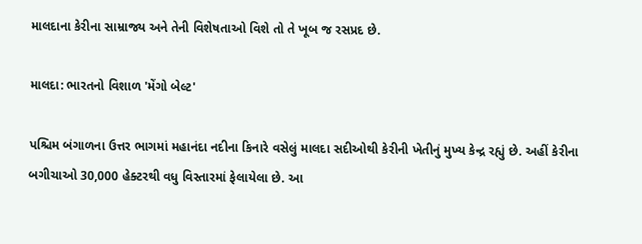માલદાના કેરીના સામ્રાજ્ય અને તેની વિશેષતાઓ વિશે તો તે ખૂબ જ રસપ્રદ છે.

માલદા: ભારતનો વિશાળ 'મેંગો બેલ્ટ'

પશ્ચિમ બંગાળના ઉત્તર ભાગમાં મહાનંદા નદીના કિનારે વસેલું માલદા સદીઓથી કેરીની ખેતીનું મુખ્ય કેન્દ્ર રહ્યું છે. અહીં કેરીના બગીચાઓ 30,000 હેક્ટરથી વધુ વિસ્તારમાં ફેલાયેલા છે. આ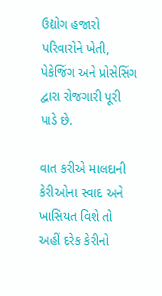ઉદ્યોગ હજારો પરિવારોને ખેતી, પેકેજિંગ અને પ્રોસેસિંગ દ્વારા રોજગારી પૂરી પાડે છે.

વાત કરીએ માલદાની કેરીઓના સ્વાદ અને ખાસિયત વિશે તો અહીં દરેક કેરીનો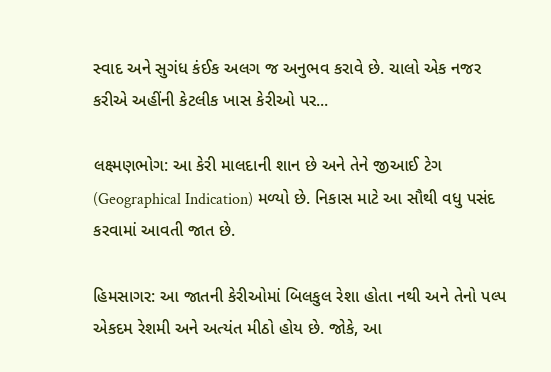સ્વાદ અને સુગંધ કંઈક અલગ જ અનુભવ કરાવે છે. ચાલો એક નજર કરીએ અહીંની કેટલીક ખાસ કેરીઓ પર...

લક્ષ્મણભોગ: આ કેરી માલદાની શાન છે અને તેને જીઆઈ ટેગ (Geographical Indication) મળ્યો છે. નિકાસ માટે આ સૌથી વધુ પસંદ કરવામાં આવતી જાત છે.

હિમસાગર: આ જાતની કેરીઓમાં બિલકુલ રેશા હોતા નથી અને તેનો પલ્પ એકદમ રેશમી અને અત્યંત મીઠો હોય છે. જોકે, આ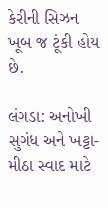કેરીની સિઝન ખૂબ જ ટૂંકી હોય છે.

લંગડા: અનોખી સુગંધ અને ખટ્ટા-મીઠા સ્વાદ માટે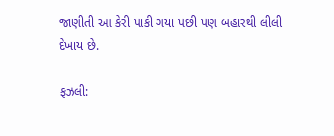જાણીતી આ કેરી પાકી ગયા પછી પણ બહારથી લીલી દેખાય છે.

ફઝલી: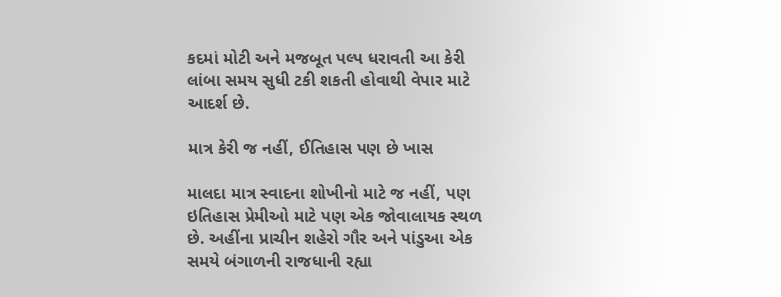કદમાં મોટી અને મજબૂત પલ્પ ધરાવતી આ કેરી લાંબા સમય સુધી ટકી શકતી હોવાથી વેપાર માટે આદર્શ છે.

માત્ર કેરી જ નહીં, ઈતિહાસ પણ છે ખાસ

માલદા માત્ર સ્વાદના શોખીનો માટે જ નહીં, પણ ઇતિહાસ પ્રેમીઓ માટે પણ એક જોવાલાયક સ્થળ છે. અહીંના પ્રાચીન શહેરો ગૌર અને પાંડુઆ એક સમયે બંગાળની રાજધાની રહ્યા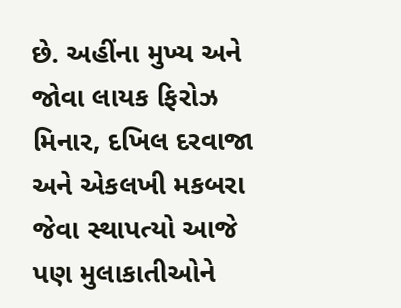છે. અહીંના મુખ્ય અને જોવા લાયક ફિરોઝ મિનાર, દખિલ દરવાજા અને એકલખી મકબરા જેવા સ્થાપત્યો આજે પણ મુલાકાતીઓને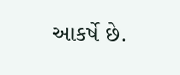આકર્ષે છે.